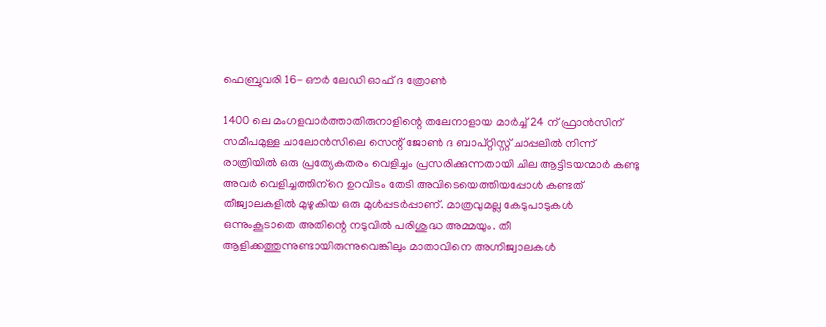ഫെബ്രുവരി 16- ഔര്‍ ലേഡി ഓഫ് ദ ത്രോണ്‍

1400 ലെ മംഗളവാര്‍ത്താതിരുനാളിന്റെ തലേനാളായ മാര്‍ച്ച് 24 ന് ഫ്രാന്‍സിന് സമീപമുള്ള ചാലോന്‍സിലെ സെന്റ് ജോണ്‍ ദ ബാപ്റ്റിസ്റ്റ് ചാപ്പലില്‍ നിന്ന് രാത്രിയില്‍ ഒരു പ്രത്യേകതരം വെളിച്ചം പ്രസരിക്കുന്നതായി ചില ആട്ടിടയന്മാര്‍ കണ്ടു അവര്‍ വെളിച്ചത്തിന്‌റെ ഉറവിടം തേടി അവിടെയെത്തിയപ്പോള്‍ കണ്ടത് തീജ്വാലകളില്‍ മുഴുകിയ ഒരു മുള്‍പ്പടര്‍പ്പാണ്. മാത്രവുമല്ല കേടുപാടുകള്‍ ഒന്നുംകൂടാതെ അതിന്റെ നടുവില്‍ പരിശുദ്ധ അമ്മയും. തീ ആളിക്കത്തുന്നുണ്ടായിരുന്നുവെങ്കിലും മാതാവിനെ അഗ്നിജ്വാലകള്‍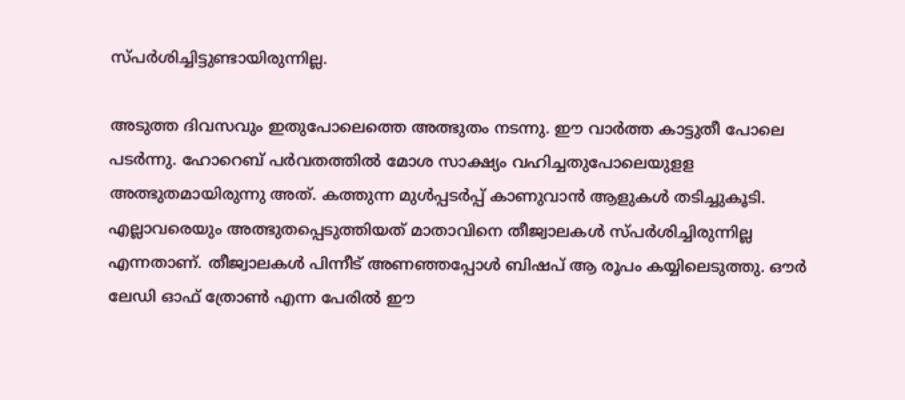സ്പര്‍ശിച്ചിട്ടുണ്ടായിരുന്നില്ല.

അടുത്ത ദിവസവും ഇതുപോലെത്തെ അത്ഭുതം നടന്നു. ഈ വാര്‍ത്ത കാട്ടുതീ പോലെ പടര്‍ന്നു. ഹോറെബ് പര്‍വതത്തില്‍ മോശ സാക്ഷ്യം വഹിച്ചതുപോലെയുളള അത്ഭുതമായിരുന്നു അത്. കത്തുന്ന മുള്‍പ്പടര്‍പ്പ് കാണുവാന്‍ ആളുകള്‍ തടിച്ചുകൂടി. എല്ലാവരെയും അത്ഭുതപ്പെടുത്തിയത് മാതാവിനെ തീജ്വാലകള്‍ സ്പര്‍ശിച്ചിരുന്നില്ല എന്നതാണ്. തീജ്വാലകള്‍ പിന്നീട് അണഞ്ഞപ്പോള്‍ ബിഷപ് ആ രൂപം കയ്യിലെടുത്തു. ഔര്‍ ലേഡി ഓഫ് ത്രോണ്‍ എന്ന പേരില്‍ ഈ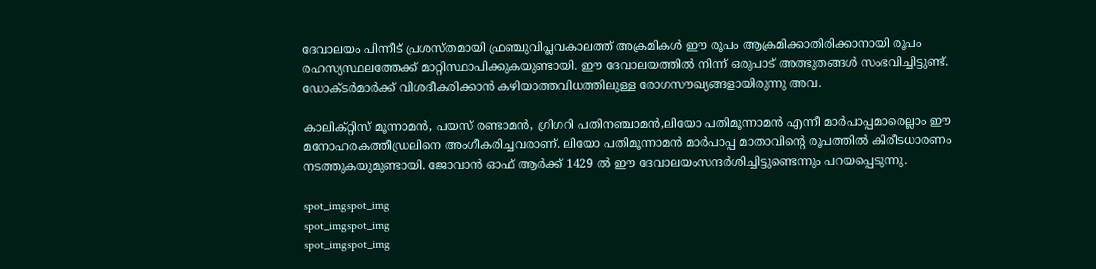ദേവാലയം പിന്നീട് പ്രശസ്തമായി ഫ്രഞ്ചുവിപ്ലവകാലത്ത് അക്രമികള്‍ ഈ രൂപം ആക്രമിക്കാതിരിക്കാനായി രൂപം രഹസ്യസ്ഥലത്തേക്ക് മാറ്റിസ്ഥാപിക്കുകയുണ്ടായി. ഈ ദേവാലയത്തില്‍ നിന്ന് ഒരുപാട് അത്ഭുതങ്ങള്‍ സംഭവിച്ചിട്ടുണ്ട്. ഡോക്ടര്‍മാര്‍ക്ക് വിശദീകരിക്കാന്‍ കഴിയാത്തവിധത്തിലുള്ള രോഗസൗഖ്യങ്ങളായിരുന്നു അവ.

കാലിക്റ്റിസ് മൂന്നാമന്‍, പയസ് രണ്ടാമന്‍, ഗ്രിഗറി പതിനഞ്ചാമന്‍,ലിയോ പതിമൂന്നാമന്‍ എന്നീ മാര്‍പാപ്പമാരെല്ലാം ഈ മനോഹരകത്തീഡ്രലിനെ അംഗീകരിച്ചവരാണ്. ലിയോ പതിമൂന്നാമന്‍ മാര്‍പാപ്പ മാതാവിന്റെ രൂപത്തില്‍ കിരീടധാരണം നടത്തുകയുമുണ്ടായി. ജോവാന്‍ ഓഫ് ആര്‍ക്ക് 1429 ല്‍ ഈ ദേവാലയംസന്ദര്‍ശിച്ചിട്ടുണ്ടെന്നും പറയപ്പെടുന്നു.

spot_imgspot_img
spot_imgspot_img
spot_imgspot_img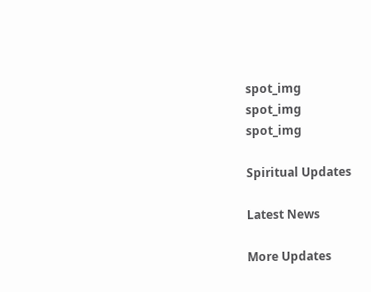spot_img
spot_img
spot_img

Spiritual Updates

Latest News

More Updates